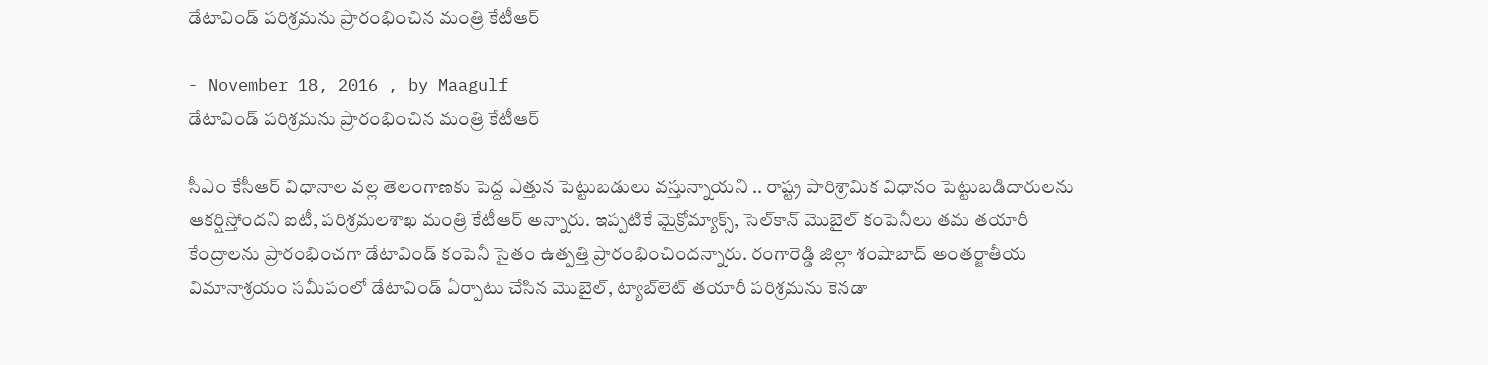డేటావిండ్‌ పరిశ్రమను ప్రారంభించిన మంత్రి కేటీఆర్‌

- November 18, 2016 , by Maagulf
డేటావిండ్‌ పరిశ్రమను ప్రారంభించిన మంత్రి కేటీఆర్‌

సీఎం కేసీఆర్‌ విధానాల వల్ల తెలంగాణకు పెద్ద ఎత్తున పెట్టుబడులు వస్తున్నాయని .. రాష్ట్ర పారిశ్రామిక విధానం పెట్టుబడిదారులను ఆకర్షిస్తోందని ఐటీ, పరిశ్రమలశాఖ మంత్రి కేటీఆర్‌ అన్నారు. ఇప్పటికే మైక్రోమ్యాక్స్‌, సెల్‌కాన్‌ మొబైల్‌ కంపెనీలు తమ తయారీ కేంద్రాలను ప్రారంభించగా డేటావిండ్‌ కంపెనీ సైతం ఉత్పత్తి ప్రారంభించిందన్నారు. రంగారెడ్డి జిల్లా శంషాబాద్‌ అంతర్జాతీయ విమానాశ్రయం సమీపంలో డేటావిండ్‌ ఏర్పాటు చేసిన మొబైల్‌, ట్యాబ్‌లెట్‌ తయారీ పరిశ్రమను కెనడా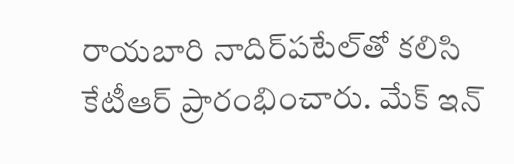రాయబారి నాదిర్‌పటేల్‌తో కలిసి కేటీఆర్‌ ప్రారంభించారు. మేక్‌ ఇన్‌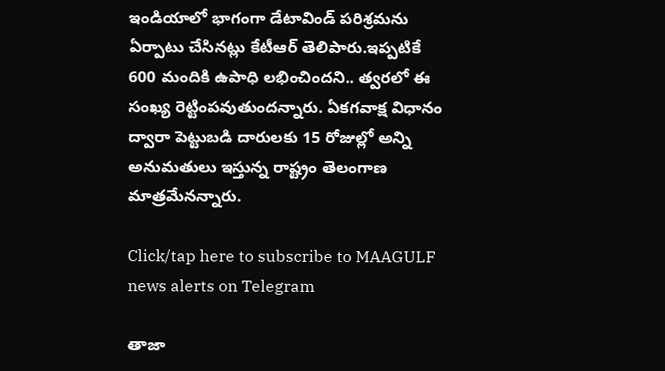ఇండియాలో భాగంగా డేటావిండ్‌ పరిశ్రమను ఏర్పాటు చేసినట్లు కేటీఆర్‌ తెలిపారు.ఇప్పటికే 600 మందికి ఉపాధి లభించిందని.. త్వరలో ఈ సంఖ్య రెట్టింపవుతుందన్నారు. ఏకగవాక్ష విధానం ద్వారా పెట్టుబడి దారులకు 15 రోజుల్లో అన్ని అనుమతులు ఇస్తున్న రాష్ట్రం తెలంగాణ మాత్రమేనన్నారు.

Click/tap here to subscribe to MAAGULF news alerts on Telegram

తాజా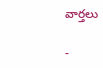వార్తలు

-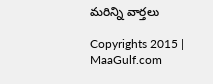మరిన్ని వార్తలు

Copyrights 2015 | MaaGulf.com